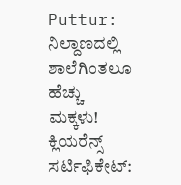Puttur: ನಿಲ್ದಾಣದಲ್ಲಿ ಶಾಲೆಗಿಂತಲೂ ಹೆಚ್ಚು ಮಕ್ಕಳು!
ಕ್ಲಿಯರೆನ್ಸ್ ಸರ್ಟಿಫಿಕೇಟ್: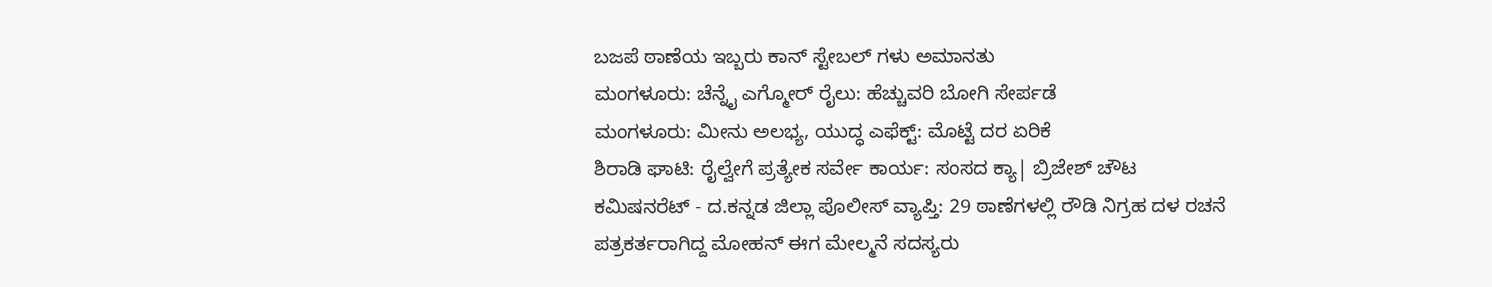ಬಜಪೆ ಠಾಣೆಯ ಇಬ್ಬರು ಕಾನ್ ಸ್ಟೇಬಲ್ ಗಳು ಅಮಾನತು
ಮಂಗಳೂರು: ಚೆನ್ನೈ ಎಗ್ಮೋರ್ ರೈಲು: ಹೆಚ್ಚುವರಿ ಬೋಗಿ ಸೇರ್ಪಡೆ
ಮಂಗಳೂರು: ಮೀನು ಅಲಭ್ಯ, ಯುದ್ಧ ಎಫೆಕ್ಟ್: ಮೊಟ್ಟೆ ದರ ಏರಿಕೆ
ಶಿರಾಡಿ ಘಾಟಿ: ರೈಲ್ವೇಗೆ ಪ್ರತ್ಯೇಕ ಸರ್ವೇ ಕಾರ್ಯ: ಸಂಸದ ಕ್ಯಾ| ಬ್ರಿಜೇಶ್ ಚೌಟ
ಕಮಿಷನರೆಟ್ - ದ.ಕನ್ನಡ ಜಿಲ್ಲಾ ಪೊಲೀಸ್ ವ್ಯಾಪ್ತಿ: 29 ಠಾಣೆಗಳಲ್ಲಿ ರೌಡಿ ನಿಗ್ರಹ ದಳ ರಚನೆ
ಪತ್ರಕರ್ತರಾಗಿದ್ದ ಮೋಹನ್ ಈಗ ಮೇಲ್ಮನೆ ಸದಸ್ಯರು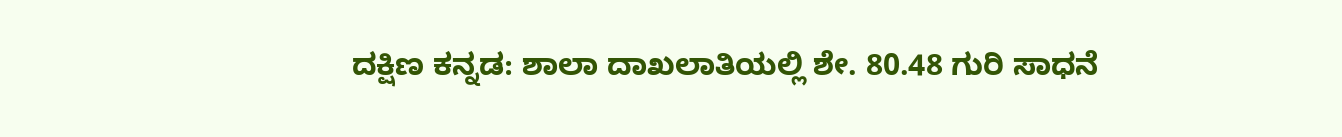ದಕ್ಷಿಣ ಕನ್ನಡ: ಶಾಲಾ ದಾಖಲಾತಿಯಲ್ಲಿ ಶೇ. 80.48 ಗುರಿ ಸಾಧನೆ